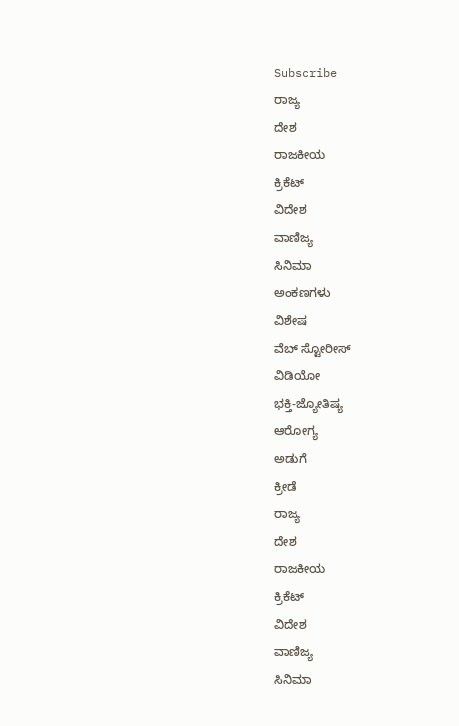Subscribe
ರಾಜ್ಯ
ದೇಶ
ರಾಜಕೀಯ
ಕ್ರಿಕೆಟ್
ವಿದೇಶ
ವಾಣಿಜ್ಯ
ಸಿನಿಮಾ
ಅಂಕಣಗಳು
ವಿಶೇಷ
ವೆಬ್ ಸ್ಟೋರೀಸ್
ವಿಡಿಯೋ
ಭಕ್ತಿ-ಜ್ಯೋತಿಷ್ಯ
ಆರೋಗ್ಯ
ಅಡುಗೆ
ಕ್ರೀಡೆ
ರಾಜ್ಯ
ದೇಶ
ರಾಜಕೀಯ
ಕ್ರಿಕೆಟ್
ವಿದೇಶ
ವಾಣಿಜ್ಯ
ಸಿನಿಮಾ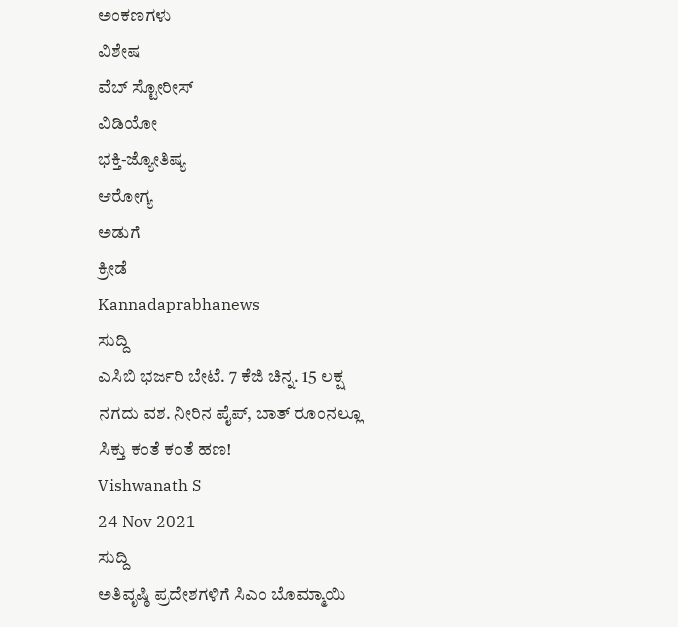ಅಂಕಣಗಳು
ವಿಶೇಷ
ವೆಬ್ ಸ್ಟೋರೀಸ್
ವಿಡಿಯೋ
ಭಕ್ತಿ-ಜ್ಯೋತಿಷ್ಯ
ಆರೋಗ್ಯ
ಅಡುಗೆ
ಕ್ರೀಡೆ
Kannadaprabhanews
ಸುದ್ದಿ
ಎಸಿಬಿ ಭರ್ಜರಿ ಬೇಟೆ. 7 ಕೆಜಿ ಚಿನ್ನ. 15 ಲಕ್ಷ ನಗದು ವಶ. ನೀರಿನ ಪೈಪ್, ಬಾತ್ ರೂಂನಲ್ಲೂ ಸಿಕ್ತು ಕಂತೆ ಕಂತೆ ಹಣ!
Vishwanath S
24 Nov 2021
ಸುದ್ದಿ
ಅತಿವೃಷ್ಠಿ ಪ್ರದೇಶಗಳಿಗೆ ಸಿಎಂ ಬೊಮ್ಮಾಯಿ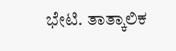ಭೇಟಿ. ತಾತ್ಕಾಲಿಕ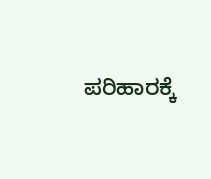ಪರಿಹಾರಕ್ಕೆ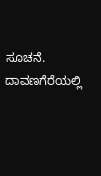ಸೂಚನೆ. ದಾವಣಗೆರೆಯಲ್ಲಿ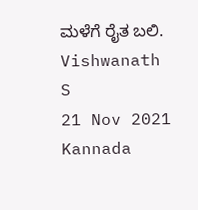ಮಳೆಗೆ ರೈತ ಬಲಿ.
Vishwanath S
21 Nov 2021
Kannada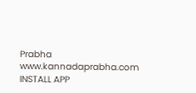Prabha
www.kannadaprabha.com
INSTALL APP